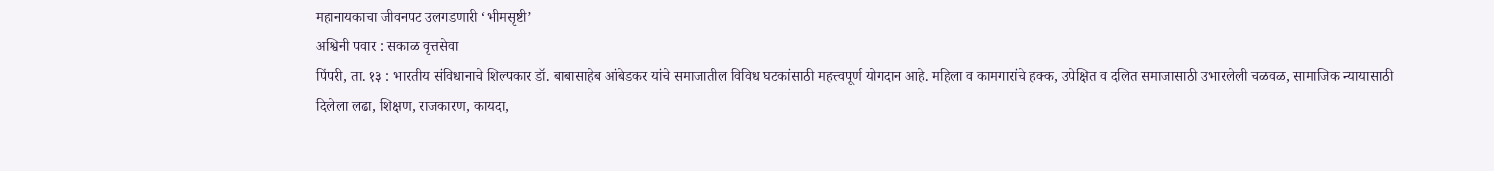महानायकाचा जीवनपट उलगडणारी ‘भीमसृष्टी’
अश्विनी पवार : सकाळ वृत्तसेवा
पिंपरी, ता. १३ : भारतीय संविधानाचे शिल्पकार डॉ. बाबासाहेब आंबेडकर यांचे समाजातील विविध घटकांसाठी महत्त्वपूर्ण योगदान आहे. महिला व कामगारांचे हक्क, उपेक्षित व दलित समाजासाठी उभारलेली चळवळ, सामाजिक न्यायासाठी दिलेला लढा, शिक्षण, राजकारण, कायदा,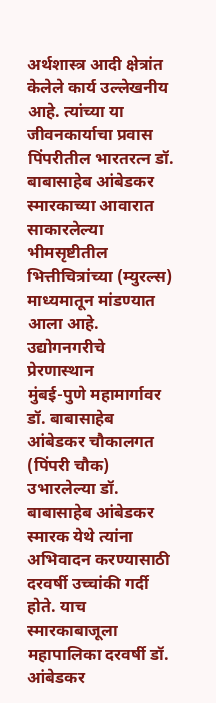अर्थशास्त्र आदी क्षेत्रांत केलेले कार्य उल्लेखनीय आहे. त्यांच्या या जीवनकार्याचा प्रवास पिंपरीतील भारतरत्न डॉ. बाबासाहेब आंबेडकर स्मारकाच्या आवारात साकारलेल्या भीमसृष्टीतील भित्तीचित्रांच्या (म्युरल्स) माध्यमातून मांडण्यात आला आहे.
उद्योगनगरीचे प्रेरणास्थान
मुंबई-पुणे महामार्गावर डॉ. बाबासाहेब आंबेडकर चौकालगत (पिंपरी चौक) उभारलेल्या डॉ. बाबासाहेब आंबेडकर स्मारक येथे त्यांना अभिवादन करण्यासाठी दरवर्षी उच्चांकी गर्दी होते. याच स्मारकाबाजूला महापालिका दरवर्षी डॉ. आंबेडकर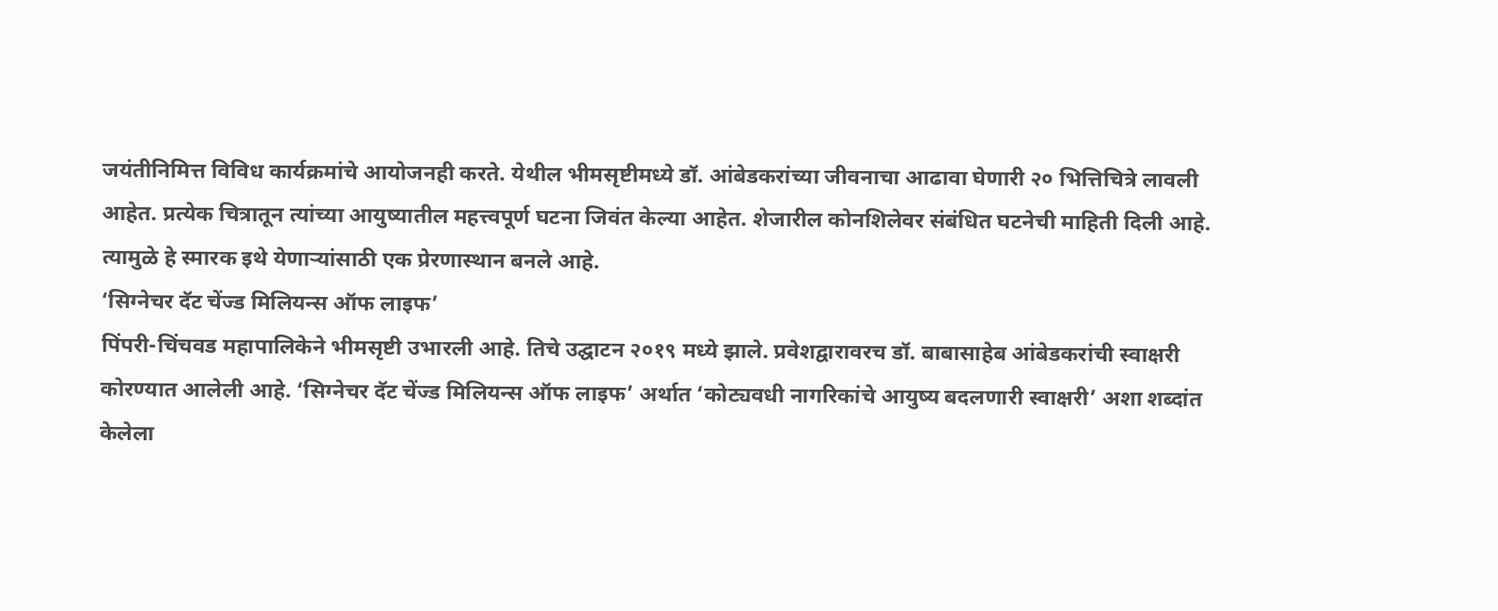जयंतीनिमित्त विविध कार्यक्रमांचे आयोजनही करते. येथील भीमसृष्टीमध्ये डॉ. आंबेडकरांच्या जीवनाचा आढावा घेणारी २० भित्तिचित्रे लावली आहेत. प्रत्येक चित्रातून त्यांच्या आयुष्यातील महत्त्वपूर्ण घटना जिवंत केल्या आहेत. शेजारील कोनशिलेवर संबंधित घटनेची माहिती दिली आहे. त्यामुळे हे स्मारक इथे येणाऱ्यांसाठी एक प्रेरणास्थान बनले आहे.
‘सिग्नेचर दॅट चेंज्ड मिलियन्स ऑफ लाइफ’
पिंपरी-चिंचवड महापालिकेने भीमसृष्टी उभारली आहे. तिचे उद्घाटन २०१९ मध्ये झाले. प्रवेशद्वारावरच डॉ. बाबासाहेब आंबेडकरांची स्वाक्षरी कोरण्यात आलेली आहे. ‘सिग्नेचर दॅट चेंज्ड मिलियन्स ऑफ लाइफ’ अर्थात ‘कोट्यवधी नागरिकांचे आयुष्य बदलणारी स्वाक्षरी’ अशा शब्दांत केलेला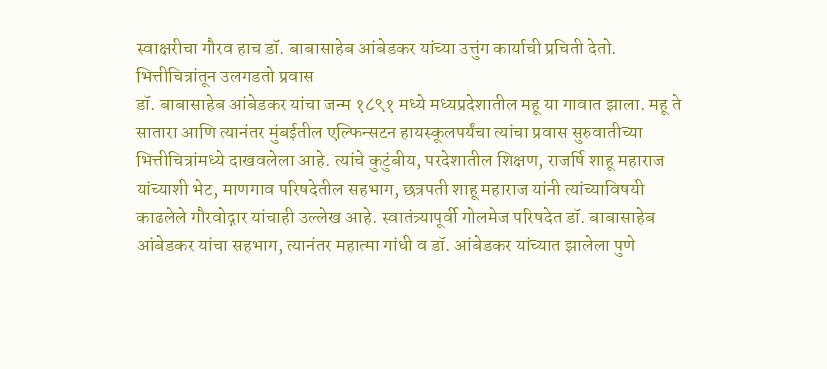स्वाक्षरीचा गौरव हाच डॉ. बाबासाहेब आंबेडकर यांच्या उत्तुंग कार्याची प्रचिती देतो.
भित्तीचित्रांतून उलगडतो प्रवास
डॉ. बाबासाहेब आंबेडकर यांचा जन्म १८९१ मध्ये मध्यप्रदेशातील महू या गावात झाला. महू ते सातारा आणि त्यानंतर मुंबईतील एल्फिन्सटन हायस्कूलपर्यंचा त्यांचा प्रवास सुरुवातीच्या भित्तीचित्रांमध्ये दाखवलेला आहे. त्यांचे कुटुंबीय, परदेशातील शिक्षण, राजर्षि शाहू महाराज यांच्याशी भेट, माणगाव परिषदेतील सहभाग, छत्रपती शाहू महाराज यांनी त्यांच्याविषयी काढलेले गौरवोद्गार यांचाही उल्लेख आहे. स्वातंत्र्यापूर्वी गोलमेज परिषदेत डॉ. बाबासाहेब आंबेडकर यांचा सहभाग, त्यानंतर महात्मा गांधी व डॉ. आंबेडकर यांच्यात झालेला पुणे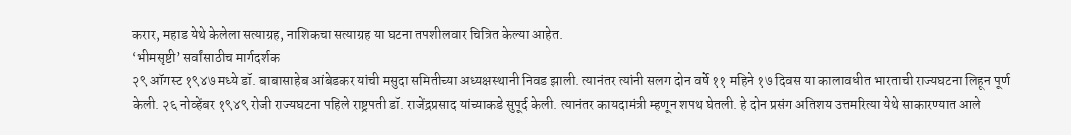करार, महाड येथे केलेला सत्याग्रह, नाशिकचा सत्याग्रह या घटना तपशीलवार चित्रित केल्या आहेत.
‘भीमसृष्टी’ सर्वांसाठीच मार्गदर्शक
२९ ऑगस्ट १९४७ मध्ये डॉ. बाबासाहेब आंबेडकर यांची मसुदा समितीच्या अध्यक्षस्थानी निवड झाली. त्यानंतर त्यांनी सलग दोन वर्षे ११ महिने १७ दिवस या कालावधीत भारताची राज्यघटना लिहून पूर्ण केली. २६ नोव्हेंबर १९४९ रोजी राज्यघटना पहिले राष्ट्रपती डॉ. राजेंद्रप्रसाद यांच्याकडे सुपूर्द केली. त्यानंतर कायदामंत्री म्हणून शपथ घेतली. हे दोन प्रसंग अतिशय उत्तमरित्या येथे साकारण्यात आले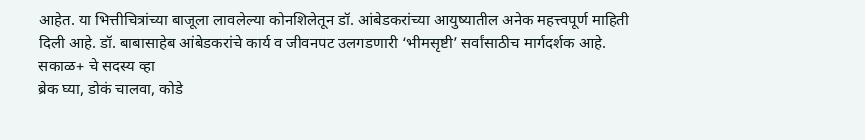आहेत. या भित्तीचित्रांच्या बाजूला लावलेल्या कोनशिलेतून डॉ. आंबेडकरांच्या आयुष्यातील अनेक महत्त्वपूर्ण माहिती दिली आहे. डॉ. बाबासाहेब आंबेडकरांचे कार्य व जीवनपट उलगडणारी ‘भीमसृष्टी’ सर्वांसाठीच मार्गदर्शक आहे.
सकाळ+ चे सदस्य व्हा
ब्रेक घ्या, डोकं चालवा, कोडे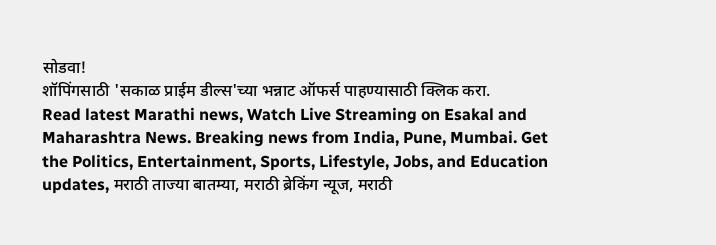सोडवा!
शॉपिंगसाठी 'सकाळ प्राईम डील्स'च्या भन्नाट ऑफर्स पाहण्यासाठी क्लिक करा.
Read latest Marathi news, Watch Live Streaming on Esakal and Maharashtra News. Breaking news from India, Pune, Mumbai. Get the Politics, Entertainment, Sports, Lifestyle, Jobs, and Education updates, मराठी ताज्या बातम्या, मराठी ब्रेकिंग न्यूज, मराठी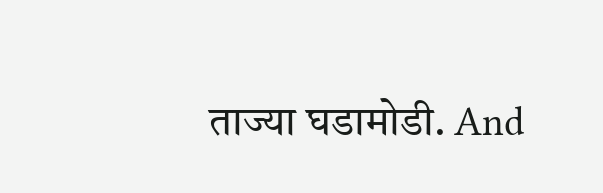ताज्या घडामोडी. And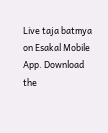Live taja batmya on Esakal Mobile App. Download the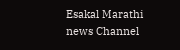Esakal Marathi news Channel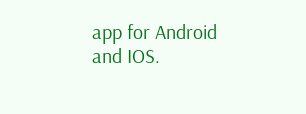app for Android and IOS.